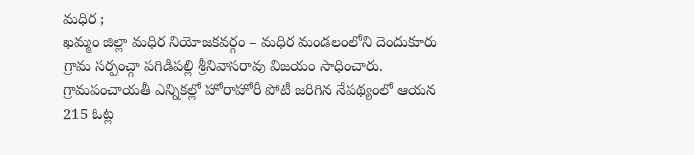మధిర ;
ఖమ్మం జిల్లా మధిర నియోజకవర్గం – మధిర మండలంలోని దెందుకూరు గ్రామ సర్పంచ్గా పగిడిపల్లి శ్రీనివాసరావు విజయం సాధించారు. గ్రామపంచాయతీ ఎన్నికల్లో హోరాహోరీ పోటీ జరిగిన నేపథ్యంలో ఆయన 215 ఓట్ల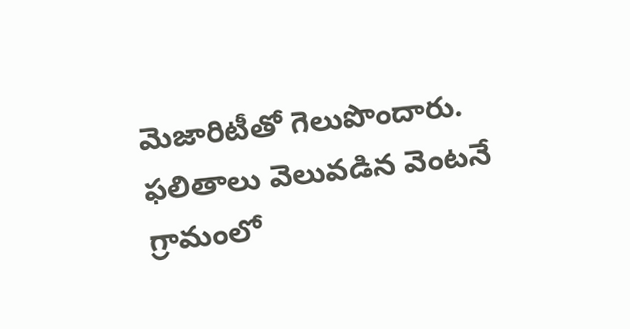మెజారిటీతో గెలుపొందారు.
ఫలితాలు వెలువడిన వెంటనే గ్రామంలో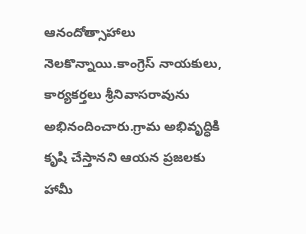ఆనందోత్సాహాలు నెలకొన్నాయి.కాంగ్రెస్ నాయకులు, కార్యకర్తలు శ్రీనివాసరావును అభినందించారు.గ్రామ అభివృద్ధికి కృషి చేస్తానని ఆయన ప్రజలకు హామీ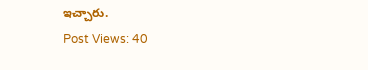ఇచ్చారు.
Post Views: 40